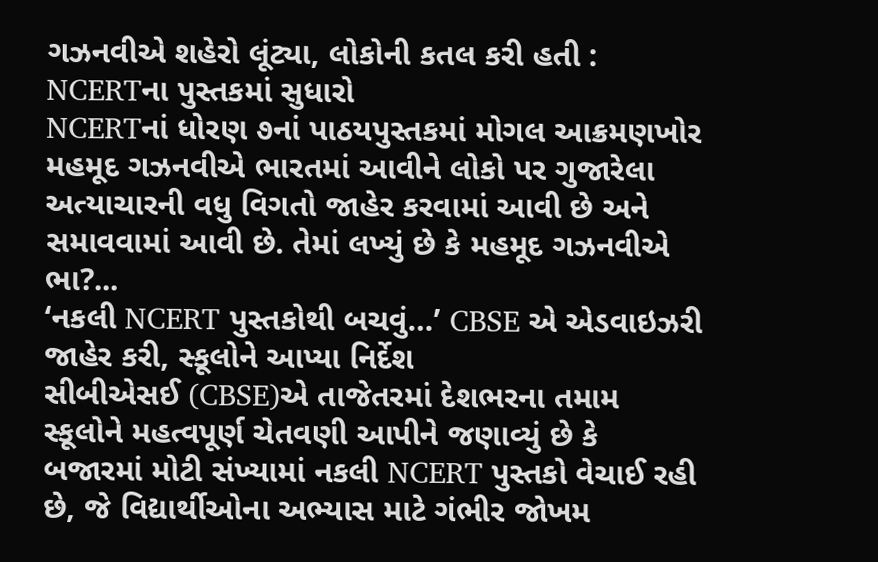ગઝનવીએ શહેરો લૂંટ્યા, લોકોની કતલ કરી હતી : NCERTના પુસ્તકમાં સુધારો
NCERTનાં ધોરણ ૭નાં પાઠયપુસ્તકમાં મોગલ આક્રમણખોર મહમૂદ ગઝનવીએ ભારતમાં આવીને લોકો પર ગુજારેલા અત્યાચારની વધુ વિગતો જાહેર કરવામાં આવી છે અને સમાવવામાં આવી છે. તેમાં લખ્યું છે કે મહમૂદ ગઝનવીએ ભા?...
‘નકલી NCERT પુસ્તકોથી બચવું…’ CBSE એ એડવાઇઝરી જાહેર કરી, સ્કૂલોને આપ્યા નિર્દેશ
સીબીએસઈ (CBSE)એ તાજેતરમાં દેશભરના તમામ સ્કૂલોને મહત્વપૂર્ણ ચેતવણી આપીને જણાવ્યું છે કે બજારમાં મોટી સંખ્યામાં નકલી NCERT પુસ્તકો વેચાઈ રહી છે, જે વિદ્યાર્થીઓના અભ્યાસ માટે ગંભીર જોખમ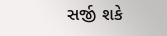સર્જી શકે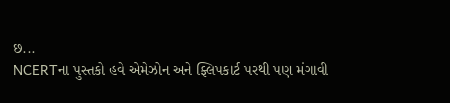છ...
NCERTના પુસ્તકો હવે એમેઝોન અને ફ્લિપકાર્ટ પરથી પણ મંગાવી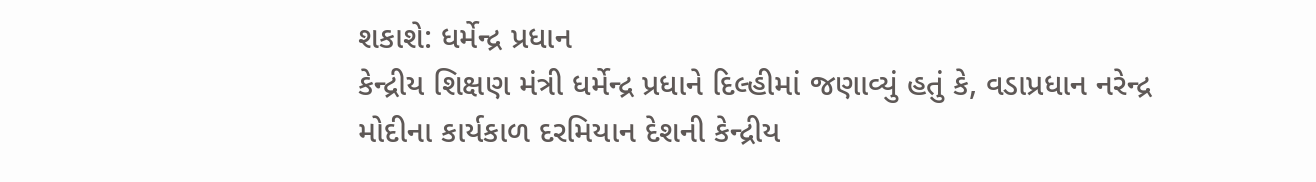શકાશે: ધર્મેન્દ્ર પ્રધાન
કેન્દ્રીય શિક્ષણ મંત્રી ધર્મેન્દ્ર પ્રધાને દિલ્હીમાં જણાવ્યું હતું કે, વડાપ્રધાન નરેન્દ્ર મોદીના કાર્યકાળ દરમિયાન દેશની કેન્દ્રીય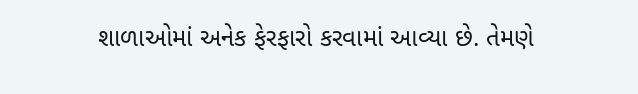શાળાઓમાં અનેક ફેરફારો કરવામાં આવ્યા છે. તેમણે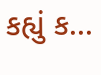કહ્યું ક...